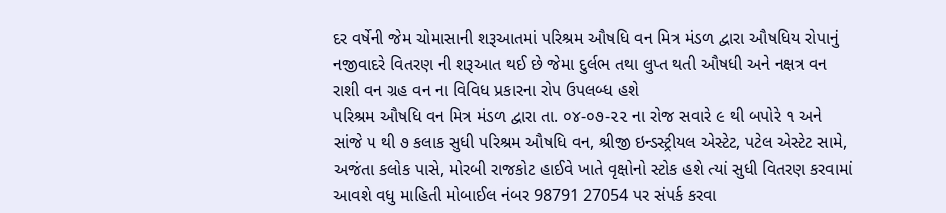દર વર્ષેની જેમ ચોમાસાની શરૂઆતમાં પરિશ્રમ ઔષધિ વન મિત્ર મંડળ દ્વારા ઔષધિય રોપાનું નજીવાદરે વિતરણ ની શરૂઆત થઈ છે જેમા દુર્લભ તથા લુપ્ત થતી ઔષધી અને નક્ષત્ર વન રાશી વન ગ્રહ વન ના વિવિધ પ્રકારના રોપ ઉપલબ્ધ હશે
પરિશ્રમ ઔષધિ વન મિત્ર મંડળ દ્વારા તા. ૦૪-૦૭-૨૨ ના રોજ સવારે ૯ થી બપોરે ૧ અને સાંજે ૫ થી ૭ કલાક સુધી પરિશ્રમ ઔષધિ વન, શ્રીજી ઇન્ડસ્ટ્રીયલ એસ્ટેટ, પટેલ એસ્ટેટ સામે, અજંતા કલોક પાસે, મોરબી રાજકોટ હાઈવે ખાતે વૃક્ષોનો સ્ટોક હશે ત્યાં સુધી વિતરણ કરવામાં આવશે વધુ માહિતી મોબાઈલ નંબર 98791 27054 પર સંપર્ક કરવા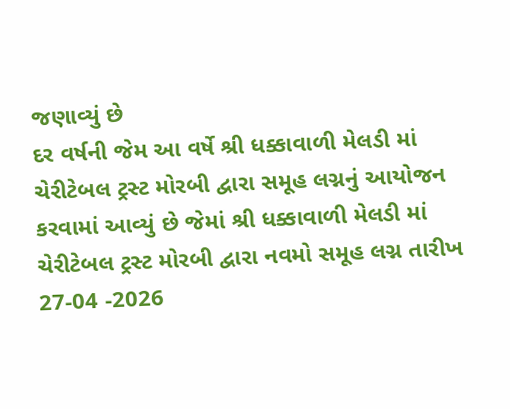જણાવ્યું છે
દર વર્ષની જેમ આ વર્ષે શ્રી ધક્કાવાળી મેલડી માં ચેરીટેબલ ટ્રસ્ટ મોરબી દ્વારા સમૂહ લગ્નનું આયોજન કરવામાં આવ્યું છે જેમાં શ્રી ધક્કાવાળી મેલડી માં ચેરીટેબલ ટ્રસ્ટ મોરબી દ્વારા નવમો સમૂહ લગ્ન તારીખ 27-04 -2026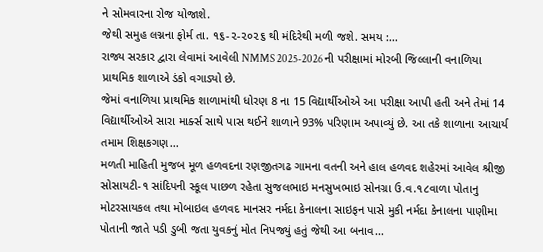ને સોમવારના રોજ યોજાશે.
જેથી સમુહ લગ્નના ફોર્મ તા. ૧૬-૨-૨૦૨૬ થી મંદિરેથી મળી જશે. સમય :...
રાજ્ય સરકાર દ્વારા લેવામાં આવેલી NMMS 2025-2026 ની પરીક્ષામાં મોરબી જિલ્લાની વનાળિયા પ્રાથમિક શાળાએ ડંકો વગાડ્યો છે.
જેમાં વનાળિયા પ્રાથમિક શાળામાંથી ધોરણ 8 ના 15 વિદ્યાર્થીઓએ આ પરીક્ષા આપી હતી અને તેમાં 14 વિદ્યાર્થીઓએ સારા માર્ક્સ સાથે પાસ થઈને શાળાને 93% પરિણામ અપાવ્યું છે. આ તકે શાળાના આચાર્ય તમામ શિક્ષકગણ...
મળતી માહિતી મુજબ મૂળ હળવદના રણજીતગઢ ગામના વતની અને હાલ હળવદ શહેરમાં આવેલ શ્રીજી સોસાયટી-૧ સાંદિપની સ્કૂલ પાછળ રહેતા સુજલભાઇ મનસુખભાઇ સોનગ્રા ઉ.વ.૧૮વાળા પોતાનુ મોટરસાયકલ તથા મોબાઇલ હળવદ માનસર નર્મદા કેનાલના સાઇફન પાસે મુકી નર્મદા કેનાલના પાણીમા પોતાની જાતે પડી ડુબી જતા યુવકનું મોત નિપજ્યું હતું જેથી આ બનાવ...